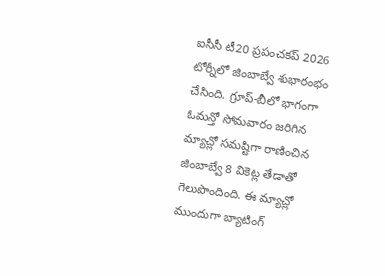ఐసీసీ టీ20 ప్రపంచకప్ 2026 టోర్నీలో జింబాబ్వే శుభారంభం చేసింది. గ్రూప్-బీలో భాగంగా ఓమన్తో సోమవారం జరిగిన మ్యాచ్లో సమష్టిగా రాణించిన జింబాబ్వే 8 వికెట్ల తేడాతో గెలుపొందింది. ఈ మ్యాచ్లో ముందుగా బ్యాటింగ్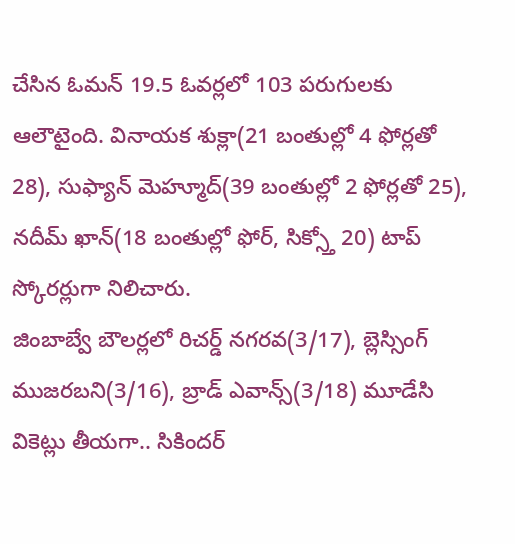చేసిన ఓమన్ 19.5 ఓవర్లలో 103 పరుగులకు ఆలౌటైంది. వినాయక శుక్లా(21 బంతుల్లో 4 ఫోర్లతో 28), సుఫ్యాన్ మెహ్మూద్(39 బంతుల్లో 2 ఫోర్లతో 25), నదీమ్ ఖాన్(18 బంతుల్లో ఫోర్, సిక్స్తో 20) టాప్ స్కోరర్లుగా నిలిచారు.
జింబాబ్వే బౌలర్లలో రిచర్డ్ నగరవ(3/17), బ్లెస్సింగ్ ముజరబని(3/16), బ్రాడ్ ఎవాన్స్(3/18) మూడేసి వికెట్లు తీయగా.. సికిందర్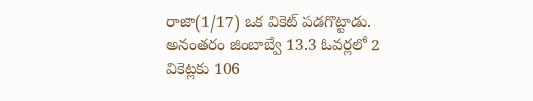రాజా(1/17) ఒక వికెట్ పడగొట్టాడు. అనంతరం జింబాబ్వే 13.3 ఓవర్లలో 2 వికెట్లకు 106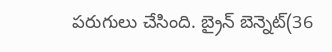పరుగులు చేసింది. బ్రైన్ బెన్నెట్(36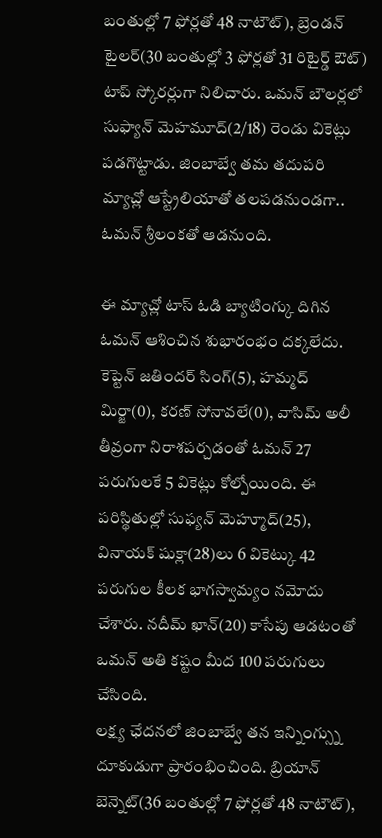బంతుల్లో 7 ఫోర్లతో 48 నాటౌట్), బ్రెండన్ టైలర్(30 బంతుల్లో 3 ఫోర్లతో 31 రిటైర్డ్ ఔట్) టాప్ స్కోరర్లుగా నిలిచారు. ఒమన్ బౌలర్లలో సుఫ్యాన్ మెహమూద్(2/18) రెండు వికెట్లు పడగొట్టాడు. జింబాబ్వే తమ తదుపరి మ్యాచ్లో ఆస్ట్రేలియాతో తలపడనుండగా.. ఓమన్ శ్రీలంకతో ఆడనుంది.

ఈ మ్యాచ్లో టాస్ ఓడి బ్యాటింగ్కు దిగిన ఓమన్ ఆశించిన శుభారంభం దక్కలేదు. కెప్టెన్ జతిందర్ సింగ్(5), హమ్మద్ మిర్జా(0), కరణ్ సోనావలే(0), వాసిమ్ అలీ తీవ్రంగా నిరాశపర్చడంతో ఓమన్ 27 పరుగులకే 5 వికెట్లు కోల్పోయింది. ఈ పరిస్థితుల్లో సుఫ్యన్ మెహ్మూద్(25), వినాయక్ షుక్లా(28)లు 6 వికెట్కు 42 పరుగుల కీలక భాగస్వామ్యం నమోదు చేశారు. నదీమ్ ఖాన్(20) కాసేపు ఆడటంతో ఒమన్ అతి కష్టం మీద 100 పరుగులు చేసింది.
లక్ష్య ఛేదనలో జింబాబ్వే తన ఇన్నింగ్స్ను దూకుడుగా ప్రారంభించింది. బ్రియాన్ బెన్నెట్(36 బంతుల్లో 7 ఫోర్లతో 48 నాటౌట్),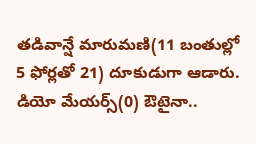తడివాన్షే మారుమణి(11 బంతుల్లో 5 ఫోర్లతో 21) దూకుడుగా ఆడారు. డియో మేయర్స్(0) ఔటైనా..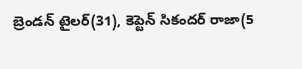బ్రెండన్ టైలర్(31), కెప్టెన్ సికందర్ రాజా(5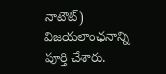నాటౌట్) విజయలాంఛనాన్ని పూర్తి చేశారు.